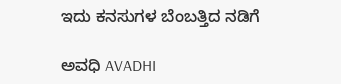ಇದು ಕನಸುಗಳ ಬೆಂಬತ್ತಿದ ನಡಿಗೆ‍

ಅವಧಿ AVADHI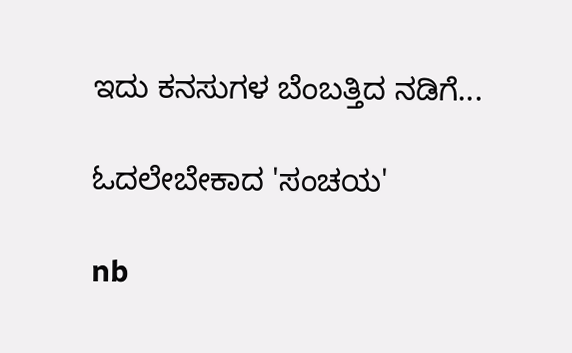ಇದು ಕನಸುಗಳ ಬೆಂಬತ್ತಿದ ನಡಿಗೆ...

ಓದಲೇಬೇಕಾದ 'ಸಂಚಯ'

nb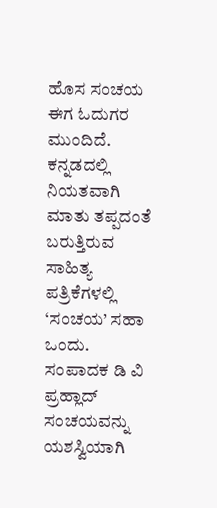ಹೊಸ ಸಂಚಯ ಈಗ ಓದುಗರ ಮುಂದಿದೆ.
ಕನ್ನಡದಲ್ಲಿ ನಿಯತವಾಗಿ ಮಾತು ತಪ್ಪದಂತೆ ಬರುತ್ತಿರುವ ಸಾಹಿತ್ಯ ಪತ್ರಿಕೆಗಳಲ್ಲಿ ‘ಸಂಚಯ’ ಸಹಾ ಒಂದು.
ಸಂಪಾದಕ ಡಿ ವಿ ಪ್ರಹ್ಲಾದ್ ಸಂಚಯವನ್ನು ಯಶಸ್ವಿಯಾಗಿ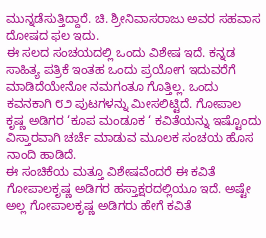ಮುನ್ನಡೆಸುತ್ತಿದ್ದಾರೆ. ಚಿ. ಶ್ರೀನಿವಾಸರಾಜು ಅವರ ಸಹವಾಸ ದೋಷದ ಫಲ ಇದು.
ಈ ಸಲದ ಸಂಚಯದಲ್ಲಿ ಒಂದು ವಿಶೇಷ ಇದೆ. ಕನ್ನಡ ಸಾಹಿತ್ಯ ಪತ್ರಿಕೆ ಇಂತಹ ಒಂದು ಪ್ರಯೋಗ ಇದುವರೆಗೆ ಮಾಡಿದೆಯೇನೋ ನಮಗಂತೂ ಗೊತ್ತಿಲ್ಲ. ಒಂದು ಕವನಕಾಗಿ ೮೨ ಪುಟಗಳನ್ನು ಮೀಸಲಿಟ್ಟಿದೆ. ಗೋಪಾಲ ಕೃಷ್ಣ ಅಡಿಗರ ‘ಕೂಪ ಮಂಡೂಕ ‘ ಕವಿತೆಯನ್ನು ಇಷ್ಟೊಂದು ವಿಸ್ತಾರವಾಗಿ ಚರ್ಚೆ ಮಾಡುವ ಮೂಲಕ ಸಂಚಯ ಹೊಸ ನಾಂದಿ ಹಾಡಿದೆ.
ಈ ಸಂಚಿಕೆಯ ಮತ್ತೂ ವಿಶೇಷವೆಂದರೆ ಈ ಕವಿತೆ ಗೋಪಾಲಕೃಷ್ಣ ಅಡಿಗರ ಹಸ್ತಾಕ್ಷರದಲ್ಲಿಯೂ ಇದೆ. ಅಷ್ಟೇ ಅಲ್ಲ ಗೋಪಾಲಕೃಷ್ಣ ಅಡಿಗರು ಹೇಗೆ ಕವಿತೆ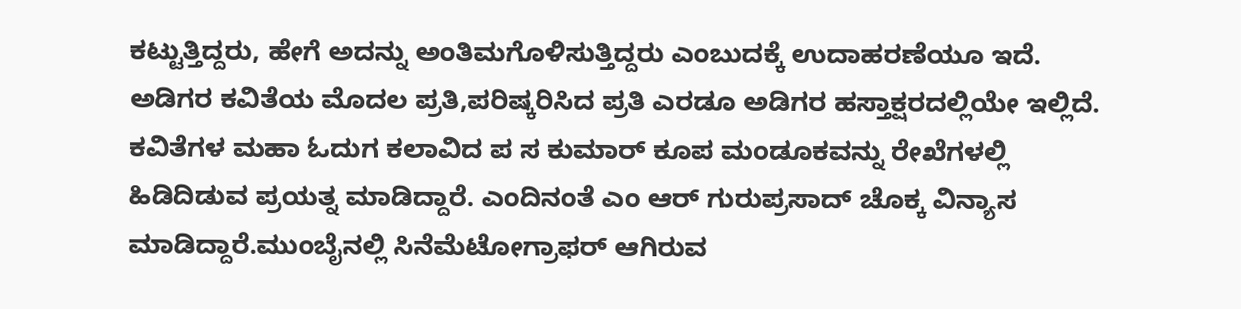ಕಟ್ಟುತ್ತಿದ್ದರು, ಹೇಗೆ ಅದನ್ನು ಅಂತಿಮಗೊಳಿಸುತ್ತಿದ್ದರು ಎಂಬುದಕ್ಕೆ ಉದಾಹರಣೆಯೂ ಇದೆ. ಅಡಿಗರ ಕವಿತೆಯ ಮೊದಲ ಪ್ರತಿ,ಪರಿಷ್ಕರಿಸಿದ ಪ್ರತಿ ಎರಡೂ ಅಡಿಗರ ಹಸ್ತಾಕ್ಷರದಲ್ಲಿಯೇ ಇಲ್ಲಿದೆ.
ಕವಿತೆಗಳ ಮಹಾ ಓದುಗ ಕಲಾವಿದ ಪ ಸ ಕುಮಾರ್ ಕೂಪ ಮಂಡೂಕವನ್ನು ರೇಖೆಗಳಲ್ಲಿ ಹಿಡಿದಿಡುವ ಪ್ರಯತ್ನ ಮಾಡಿದ್ದಾರೆ. ಎಂದಿನಂತೆ ಎಂ ಆರ್ ಗುರುಪ್ರಸಾದ್ ಚೊಕ್ಕ ವಿನ್ಯಾಸ ಮಾಡಿದ್ದಾರೆ.ಮುಂಬೈನಲ್ಲಿ ಸಿನೆಮೆಟೋಗ್ರಾಫರ್ ಆಗಿರುವ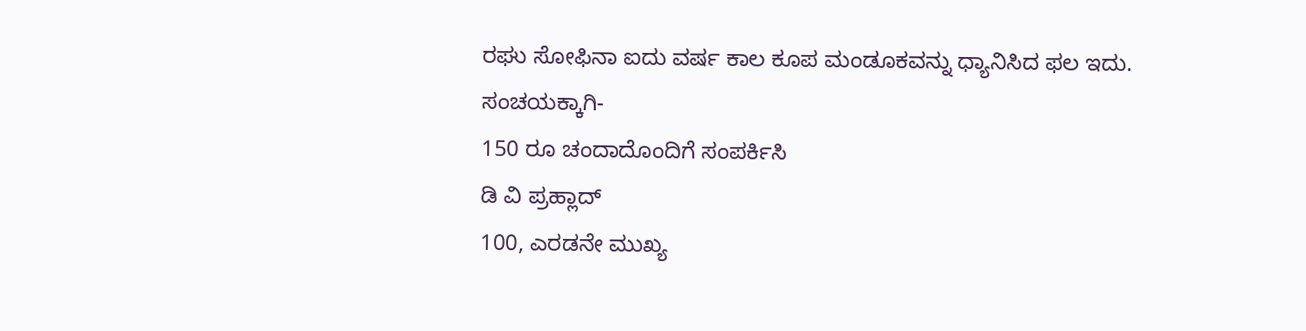ರಘು ಸೋಫಿನಾ ಐದು ವರ್ಷ ಕಾಲ ಕೂಪ ಮಂಡೂಕವನ್ನು ಧ್ಯಾನಿಸಿದ ಫಲ ಇದು.
ಸಂಚಯಕ್ಕಾಗಿ-
150 ರೂ ಚಂದಾದೊಂದಿಗೆ ಸಂಪರ್ಕಿಸಿ
ಡಿ ವಿ ಪ್ರಹ್ಲಾದ್
100, ಎರಡನೇ ಮುಖ್ಯ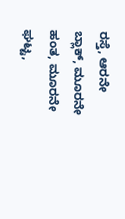ರಸ್ತೆ, ಆರನೇ ಬ್ಲಾಕ್, ಮೂರನೇ ಹಂತ, ಮೂರನೇ ಘಟ್ಟ,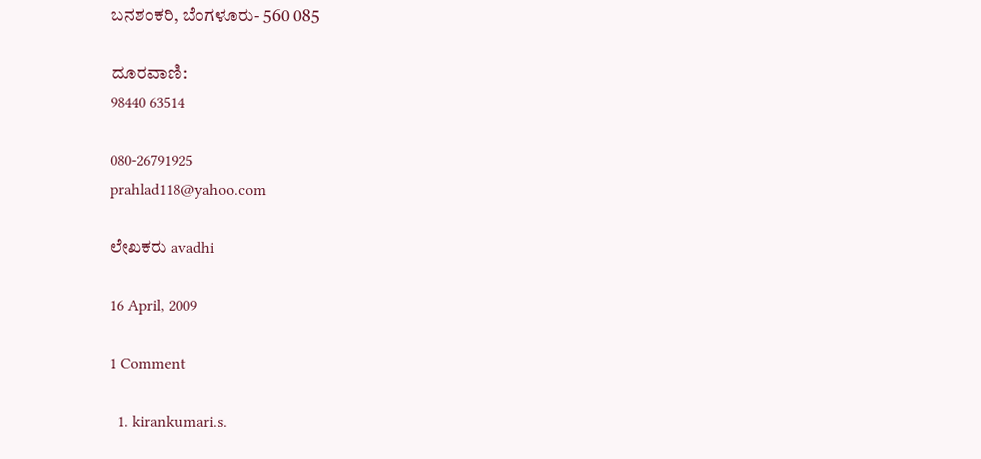ಬನಶಂಕರಿ, ಬೆಂಗಳೂರು- 560 085

ದೂರವಾಣಿ:
98440 63514

080-26791925
prahlad118@yahoo.com

ಲೇಖಕರು avadhi

16 April, 2009

1 Comment

  1. kirankumari.s.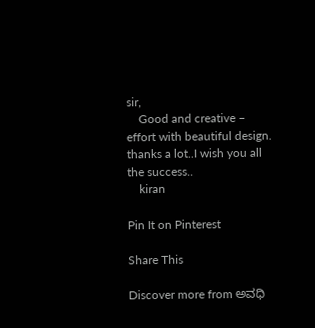sir,
    Good and creative – effort with beautiful design. thanks a lot..I wish you all the success..
    kiran

Pin It on Pinterest

Share This

Discover more from ಅವಧಿ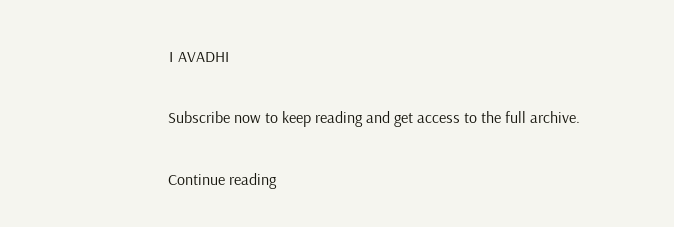। AVADHI

Subscribe now to keep reading and get access to the full archive.

Continue reading